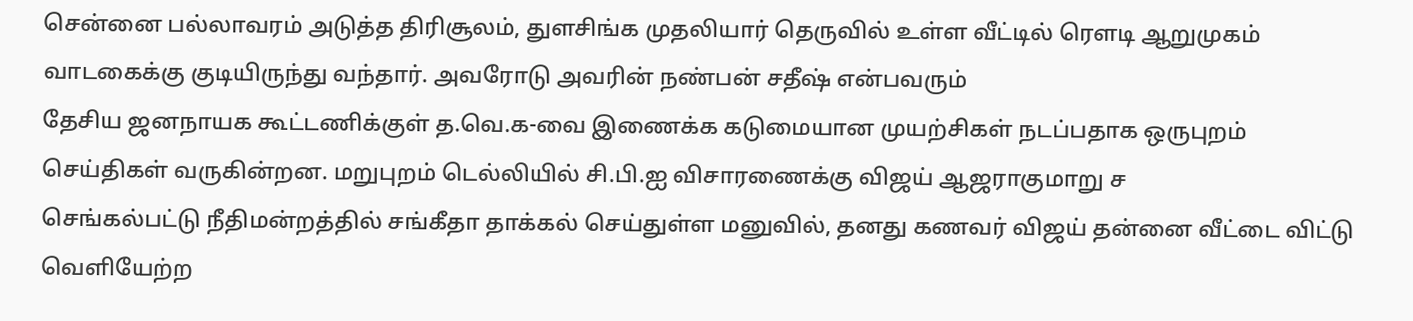சென்னை பல்லாவரம் அடுத்த திரிசூலம், துளசிங்க முதலியார் தெருவில் உள்ள வீட்டில் ரௌடி ஆறுமுகம் வாடகைக்கு குடியிருந்து வந்தார். அவரோடு அவரின் நண்பன் சதீஷ் என்பவரும்
தேசிய ஜனநாயக கூட்டணிக்குள் த.வெ.க-வை இணைக்க கடுமையான முயற்சிகள் நடப்பதாக ஒருபுறம் செய்திகள் வருகின்றன. மறுபுறம் டெல்லியில் சி.பி.ஐ விசாரணைக்கு விஜய் ஆஜராகுமாறு ச
செங்கல்பட்டு நீதிமன்றத்தில் சங்கீதா தாக்கல் செய்துள்ள மனுவில், தனது கணவர் விஜய் தன்னை வீட்டை விட்டு வெளியேற்ற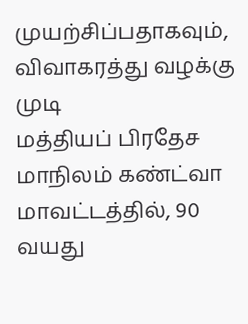முயற்சிப்பதாகவும், விவாகரத்து வழக்கு முடி
மத்தியப் பிரதேச மாநிலம் கண்ட்வா மாவட்டத்தில், 90 வயது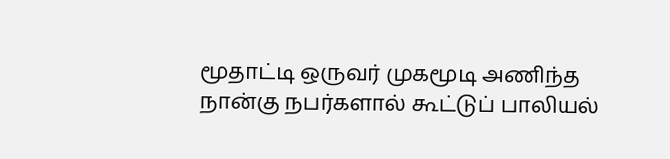மூதாட்டி ஒருவர் முகமூடி அணிந்த நான்கு நபர்களால் கூட்டுப் பாலியல்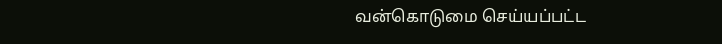வன்கொடுமை செய்யப்பட்ட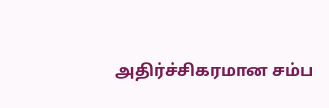அதிர்ச்சிகரமான சம்ப